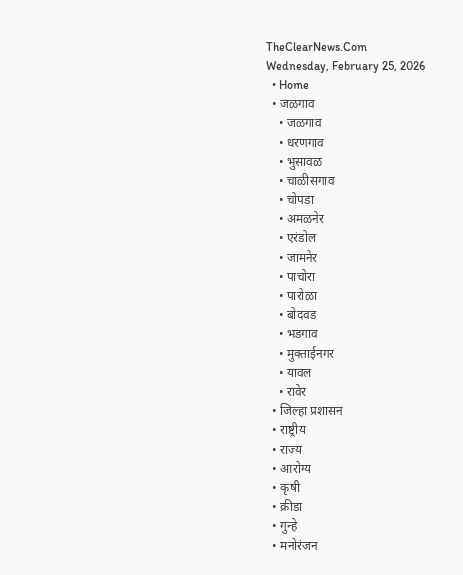TheClearNews.Com
Wednesday, February 25, 2026
  • Home
  • जळगाव
    • जळगाव
    • धरणगाव
    • भुसावळ
    • चाळीसगाव
    • चोपडा
    • अमळनेर
    • एरंडोल
    • जामनेर
    • पाचोरा
    • पारोळा
    • बोदवड
    • भडगाव
    • मुक्ताईनगर
    • यावल
    • रावेर
  • जिल्हा प्रशासन
  • राष्ट्रीय
  • राज्य
  • आरोग्य
  • कृषी
  • क्रीडा
  • गुन्हे
  • मनोरंजन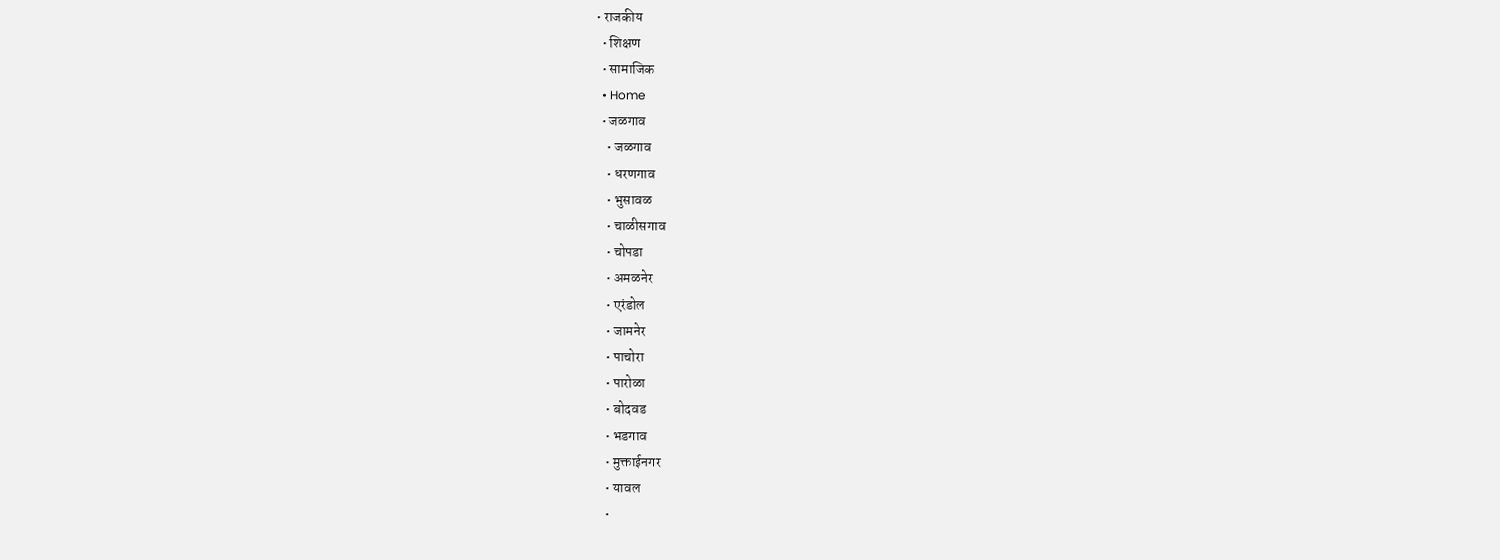• राजकीय
  • शिक्षण
  • सामाजिक
  • Home
  • जळगाव
    • जळगाव
    • धरणगाव
    • भुसावळ
    • चाळीसगाव
    • चोपडा
    • अमळनेर
    • एरंडोल
    • जामनेर
    • पाचोरा
    • पारोळा
    • बोदवड
    • भडगाव
    • मुक्ताईनगर
    • यावल
    •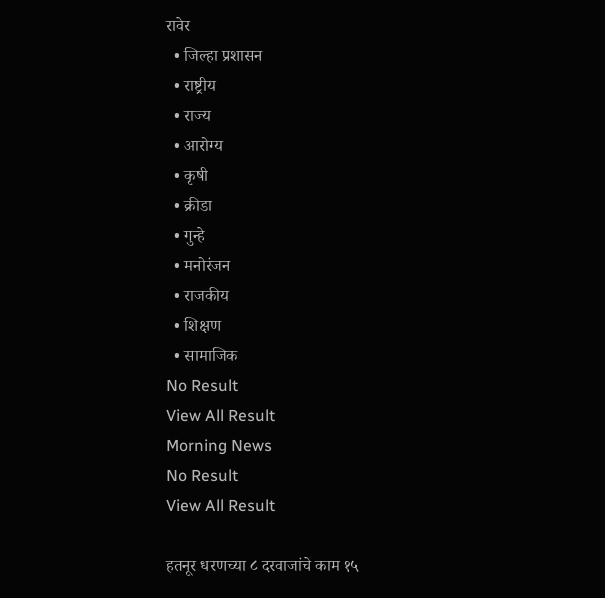रावेर
  • जिल्हा प्रशासन
  • राष्ट्रीय
  • राज्य
  • आरोग्य
  • कृषी
  • क्रीडा
  • गुन्हे
  • मनोरंजन
  • राजकीय
  • शिक्षण
  • सामाजिक
No Result
View All Result
Morning News
No Result
View All Result

हतनूर धरणच्या ८ दरवाजांचे काम १५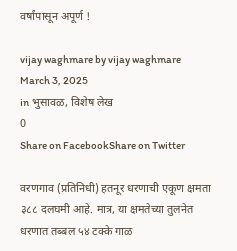वर्षांपासून अपूर्ण !

vijay waghmare by vijay waghmare
March 3, 2025
in भुसावळ, विशेष लेख
0
Share on FacebookShare on Twitter

वरणगाव (प्रतिनिधी) हतनूर धरणाची एकूण क्षमता ३८८ दलघमी आहे. मात्र, या क्षमतेच्या तुलनेत धरणात तब्बल ५४ टक्के गाळ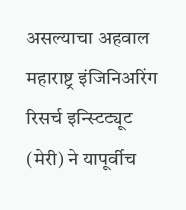असल्याचा अहवाल महाराष्ट्र इंजिनिअरिंग रिसर्च इन्स्टिट्यूट (मेरी) ने यापूर्वीच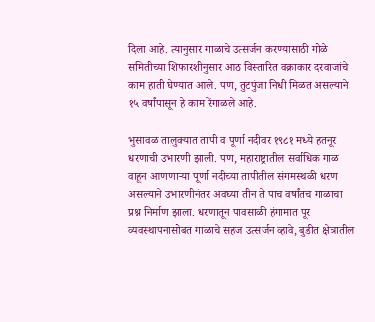दिला आहे. त्यानुसार गाळाचे उत्सर्जन करण्यासाठी गोळे समितीच्या शिफारशीनुसार आठ विस्तारित वक्राकार दरवाजांचे काम हाती घेण्यात आले. पण, तुटपुंजा निधी मिळत असल्याने १५ वर्षांपासून हे काम रेंगाळले आहे.

भुसावळ तालुक्यात तापी व पूर्णा नदीवर १९८१ मध्ये हतनूर धरणाची उभारणी झाली. पण, महाराष्ट्रातील सर्वाधिक गाळ वाहून आणणाऱ्या पूर्णा नदीच्या तापीतील संगमस्थळी धरण असल्याने उभारणीनंतर अवघ्या तीन ते पाच वर्षांतच गाळाचा प्रश्न निर्माण झाला. धरणातून पावसाळी हंगामात पूर व्यवस्थापनासोबत गाळाचे सहज उत्सर्जन व्हावे, बुडीत क्षेत्रातील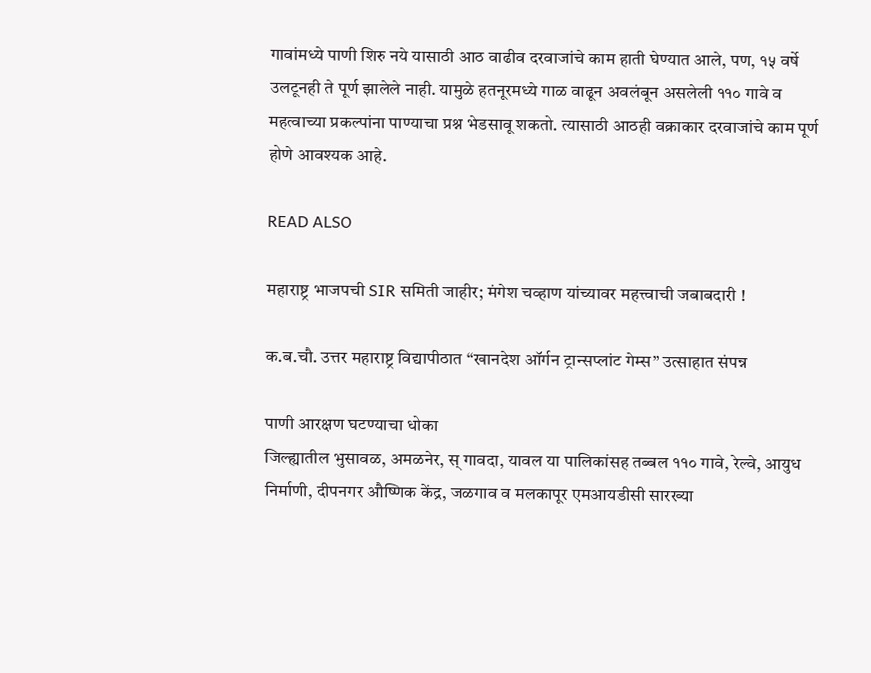गावांमध्ये पाणी शिरु नये यासाठी आठ वाढीव दरवाजांचे काम हाती घेण्यात आले, पण, १५ वर्षे उलटूनही ते पूर्ण झालेले नाही. यामुळे हतनूरमध्ये गाळ वाढून अवलंबून असलेली ११० गावे व महत्वाच्या प्रकल्पांना पाण्याचा प्रश्न भेडसावू शकतो. त्यासाठी आठही वक्राकार दरवाजांचे काम पूर्ण होणे आवश्यक आहे.

READ ALSO

महाराष्ट्र भाजपची SIR समिती जाहीर; मंगेश चव्हाण यांच्यावर महत्त्वाची जबाबदारी !

क.ब.चौ. उत्तर महाराष्ट्र विद्यापीठात “खानदेश ऑर्गन ट्रान्सप्लांट गेम्स” उत्साहात संपन्न

पाणी आरक्षण घटण्याचा धोका
जिल्ह्यातील भुसावळ, अमळनेर, स् गावदा, यावल या पालिकांसह तब्बल ११० गावे, रेल्वे, आयुध निर्माणी, दीपनगर औष्णिक केंद्र, जळगाव व मलकापूर एमआयडीसी सारख्या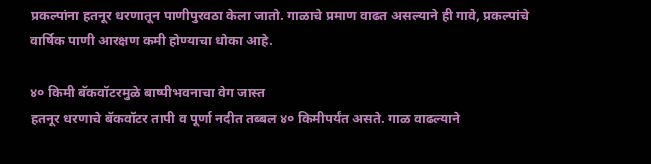प्रकल्पांना हतनूर धरणातून पाणीपुरवठा केला जातो. गाळाचे प्रमाण वाढत असल्याने ही गावे, प्रकल्पांचे वार्षिक पाणी आरक्षण कमी होण्याचा धोका आहे.

४० किमी बॅकवॉटरमुळे बाष्पीभवनाचा वेग जास्त
हतनूर धरणाचे बॅकवॉटर तापी व पूर्णा नदीत तब्बल ४० किमीपर्यंत असते. गाळ वाढल्याने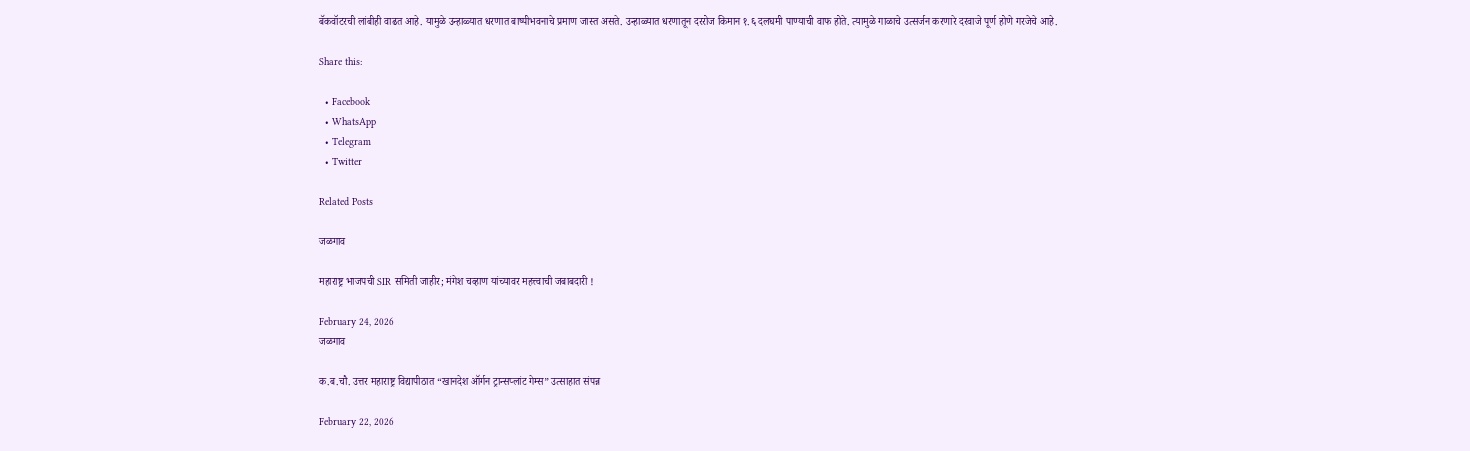बॅकवॉटरची लांबीही वाढत आहे. यामुळे उन्हाळ्यात धरणात बाष्पीभवनाचे प्रमाण जास्त असते. उन्हाळ्यात धरणातून दररोज किमान १.६ दलघमी पाण्याची वाफ होते. त्यामुळे गाळाचे उत्सर्जन करणारे दरवाजे पूर्ण होणे गरजेचे आहे.

Share this:

  • Facebook
  • WhatsApp
  • Telegram
  • Twitter

Related Posts

जळगाव

महाराष्ट्र भाजपची SIR समिती जाहीर; मंगेश चव्हाण यांच्यावर महत्त्वाची जबाबदारी !

February 24, 2026
जळगाव

क.ब.चौ. उत्तर महाराष्ट्र विद्यापीठात “खानदेश ऑर्गन ट्रान्सप्लांट गेम्स” उत्साहात संपन्न

February 22, 2026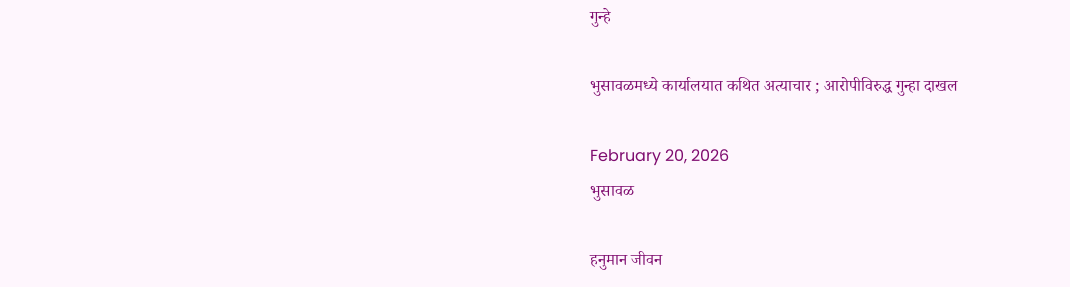गुन्हे

भुसावळमध्ये कार्यालयात कथित अत्याचार ; आरोपीविरुद्ध गुन्हा दाखल

February 20, 2026
भुसावळ

हनुमान जीवन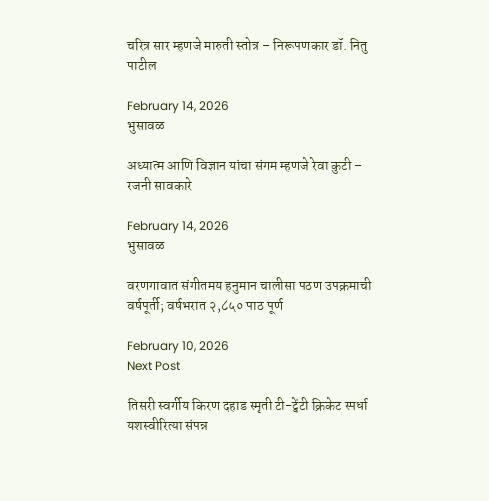चरित्र सार म्हणजे मारुती स्तोत्र – निरूपणकार डॉ. नितु पाटील

February 14, 2026
भुसावळ

अध्यात्म आणि विज्ञान यांचा संगम म्हणजे रेवा कुटी – रजनी सावकारे

February 14, 2026
भुसावळ

वरणगावात संगीतमय हनुमान चालीसा पठण उपक्रमाची वर्षपूर्ती; वर्षभरात २,८५० पाठ पूर्ण

February 10, 2026
Next Post

तिसरी स्वर्गीय किरण दहाड स्मृती टी-ट्वेंटी क्रिकेट स्पर्धा यशस्वीरित्या संपन्न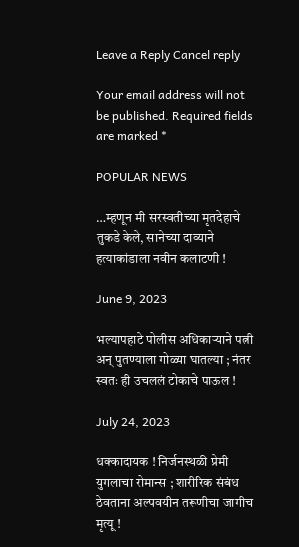Leave a Reply Cancel reply

Your email address will not be published. Required fields are marked *

POPULAR NEWS

…म्हणून मी सरस्वतीच्या मृतदेहाचे तुकडे केले, सानेच्या दाव्याने हत्याकांडाला नवीन कलाटणी !

June 9, 2023

भल्यापहाटे पोलीस अधिकाऱ्याने पत्नी अन् पुतण्याला गोळ्या घातल्या ; नंतर स्वतः ही उचललं टोकाचे पाऊल !

July 24, 2023

धक्कादायक ! निर्जनस्थळी प्रेमी युगलाचा रोमान्स ; शारीरिक संबंध ठेवताना अल्पवयीन तरूणीचा जागीच मृत्यू !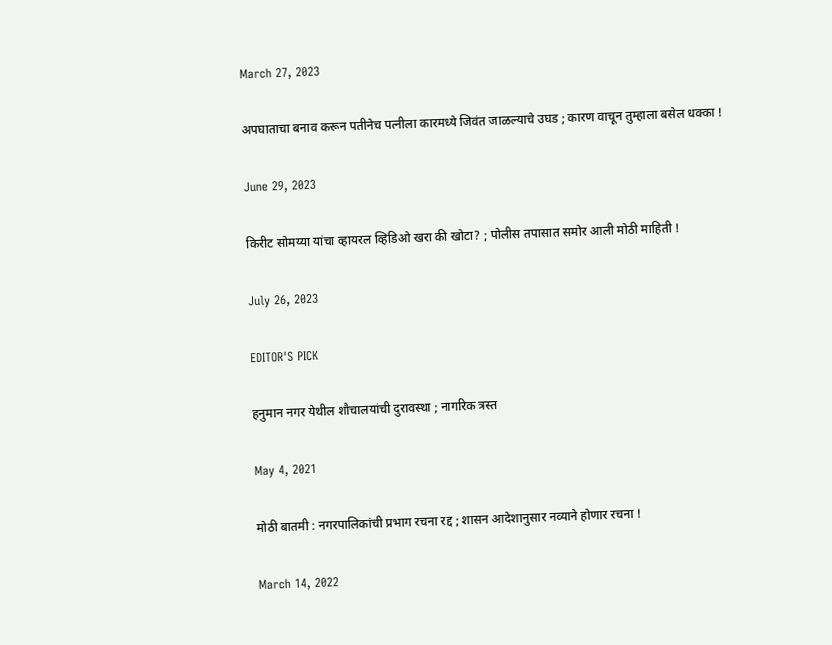March 27, 2023

अपघाताचा बनाव करून पतीनेच पत्नीला कारमध्ये जिवंत जाळल्याचे उघड ; कारण वाचून तुम्हाला बसेल धक्का !

June 29, 2023

किरीट सोमय्या यांचा व्हायरल व्हिडिओ खरा की खोटा? ; पोलीस तपासात समोर आली मोठी माहिती !

July 26, 2023

EDITOR'S PICK

हनुमान नगर येथील शौचालयांची दुरावस्था ; नागरिक त्रस्त

May 4, 2021

मोठी बातमी : नगरपालिकांची प्रभाग रचना रद्द ; शासन आदेशानुसार नव्याने होणार रचना !

March 14, 2022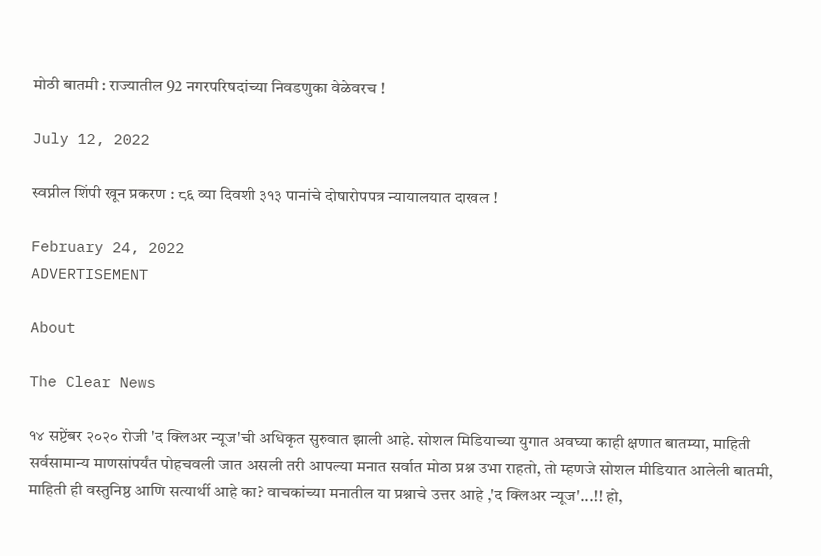मोठी बातमी : राज्यातील 92 नगरपरिषदांच्या निवडणुका वेळेवरच !

July 12, 2022

स्वप्नील शिंपी खून प्रकरण : ८६ व्या दिवशी ३१३ पानांचे दोषारोपपत्र न्यायालयात दाखल !

February 24, 2022
ADVERTISEMENT

About

The Clear News

१४ सप्टेंबर २०२० रोजी 'द क्लिअर न्यूज'ची अधिकृत सुरुवात झाली आहे. सोशल मिडियाच्या युगात अवघ्या काही क्षणात बातम्या, माहिती सर्वसामान्य माणसांपर्यंत पोहचवली जात असली तरी आपल्या मनात सर्वात मोठा प्रश्न उभा राहतो, तो म्हणजे सोशल मीडियात आलेली बातमी, माहिती ही वस्तुनिष्ठ आणि सत्यार्थी आहे का? वाचकांच्या मनातील या प्रश्नाचे उत्तर आहे ,'द क्लिअर न्यूज'...!! हो,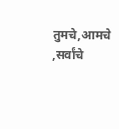तुमचे,आमचे ,सर्वांचे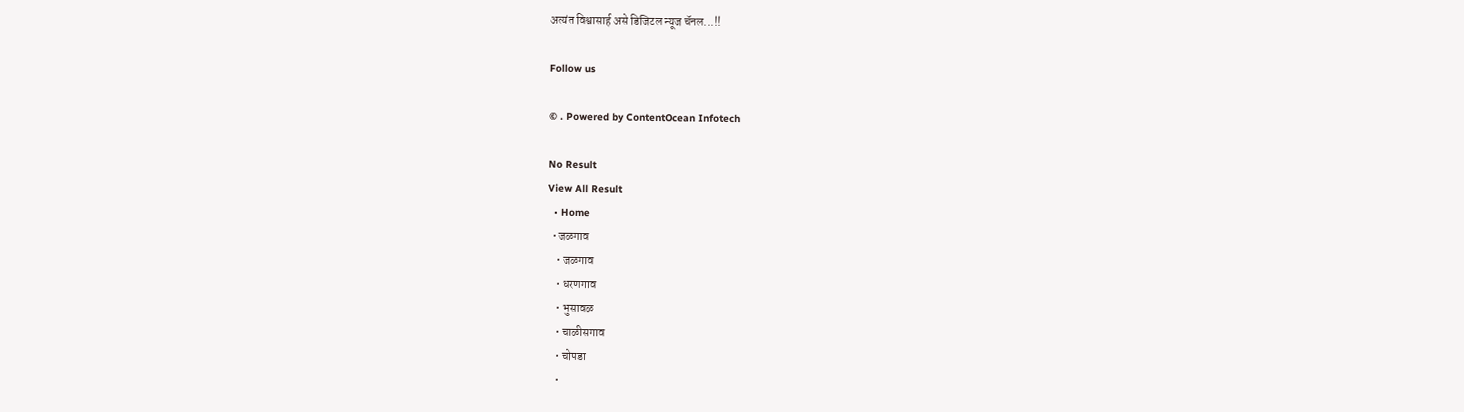अत्यंत विश्वासार्ह असे डिजिटल न्यूज चॅनल...!!

Follow us

© . Powered by ContentOcean Infotech

No Result
View All Result
  • Home
  • जळगाव
    • जळगाव
    • धरणगाव
    • भुसावळ
    • चाळीसगाव
    • चोपडा
    •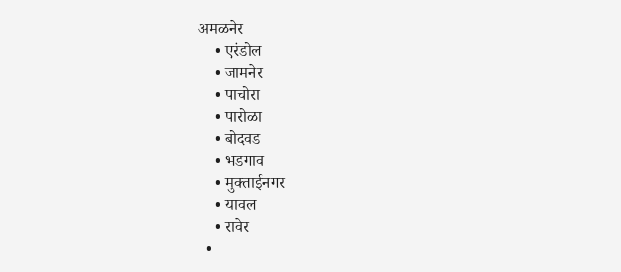अमळनेर
    • एरंडोल
    • जामनेर
    • पाचोरा
    • पारोळा
    • बोदवड
    • भडगाव
    • मुक्ताईनगर
    • यावल
    • रावेर
  •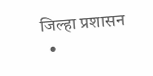जिल्हा प्रशासन
  •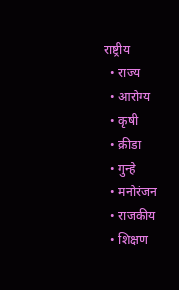राष्ट्रीय
  • राज्य
  • आरोग्य
  • कृषी
  • क्रीडा
  • गुन्हे
  • मनोरंजन
  • राजकीय
  • शिक्षण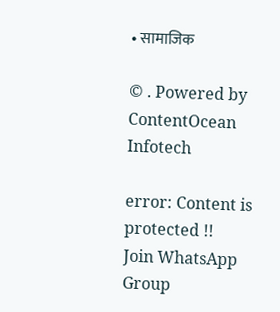• सामाजिक

© . Powered by ContentOcean Infotech

error: Content is protected !!
Join WhatsApp Group